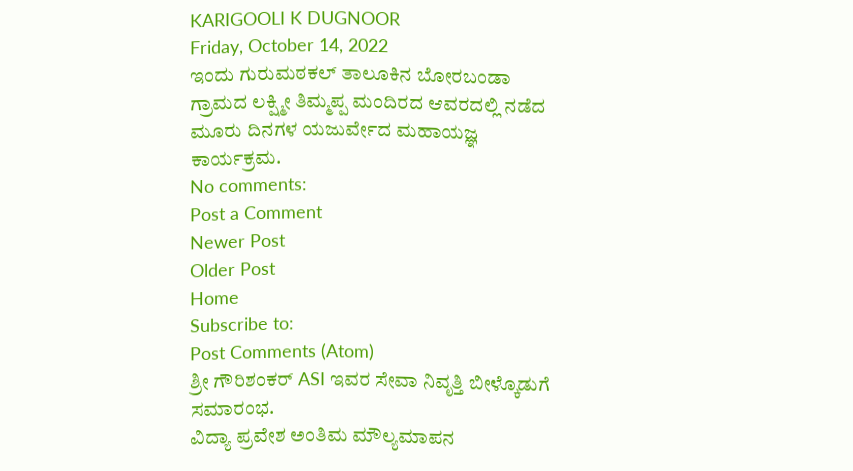KARIGOOLI K DUGNOOR
Friday, October 14, 2022
ಇಂದು ಗುರುಮಠಕಲ್ ತಾಲೂಕಿನ ಬೋರಬಂಡಾ ಗ್ರಾಮದ ಲಕ್ಷ್ಮೀ ತಿಮ್ಮಪ್ಪ ಮಂದಿರದ ಆವರದಲ್ಲಿ ನಡೆದ ಮೂರು ದಿನಗಳ ಯಜುರ್ವೇದ ಮಹಾಯಜ್ಞ ಕಾರ್ಯಕ್ರಮ.
No comments:
Post a Comment
Newer Post
Older Post
Home
Subscribe to:
Post Comments (Atom)
ಶ್ರೀ ಗೌರಿಶಂಕರ್ ASI ಇವರ ಸೇವಾ ನಿವೃತ್ತಿ ಬೀಳ್ಕೊಡುಗೆ ಸಮಾರಂಭ.
ವಿದ್ಯಾ ಪ್ರವೇಶ ಅಂತಿಮ ಮೌಲ್ಯಮಾಪನ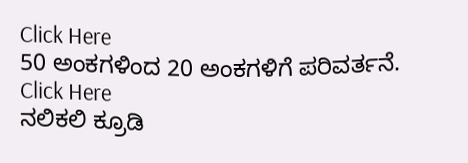Click Here
50 ಅಂಕಗಳಿಂದ 20 ಅಂಕಗಳಿಗೆ ಪರಿವರ್ತನೆ.
Click Here
ನಲಿಕಲಿ ಕ್ರೂಡಿ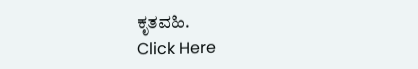ಕೃತವಹಿ.
Click Here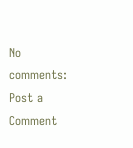No comments:
Post a Comment